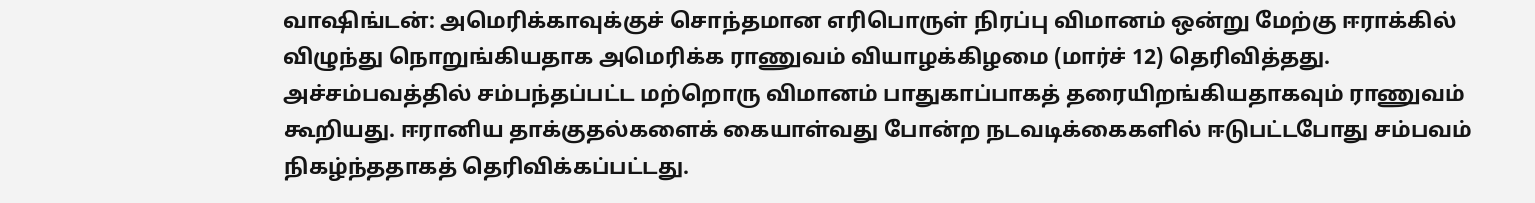வாஷிங்டன்: அமெரிக்காவுக்குச் சொந்தமான எரிபொருள் நிரப்பு விமானம் ஒன்று மேற்கு ஈராக்கில் விழுந்து நொறுங்கியதாக அமெரிக்க ராணுவம் வியாழக்கிழமை (மார்ச் 12) தெரிவித்தது.
அச்சம்பவத்தில் சம்பந்தப்பட்ட மற்றொரு விமானம் பாதுகாப்பாகத் தரையிறங்கியதாகவும் ராணுவம் கூறியது. ஈரானிய தாக்குதல்களைக் கையாள்வது போன்ற நடவடிக்கைகளில் ஈடுபட்டபோது சம்பவம் நிகழ்ந்ததாகத் தெரிவிக்கப்பட்டது.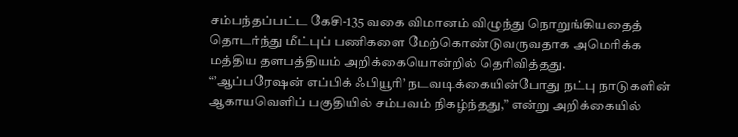சம்பந்தப்பட்ட கேசி-135 வகை விமானம் விழுந்து நொறுங்கியதைத் தொடர்ந்து மீட்புப் பணிகளை மேற்கொண்டுவருவதாக அமெரிக்க மத்திய தளபத்தியம் அறிக்கையொன்றில் தெரிவித்தது.
“’ஆப்பரேஷன் எப்பிக் ஃபியூரி’ நடவடிக்கையின்போது நட்பு நாடுகளின் ஆகாயவெளிப் பகுதியில் சம்பவம் நிகழ்ந்தது,” என்று அறிக்கையில்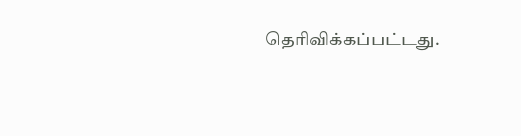தெரிவிக்கப்பட்டது.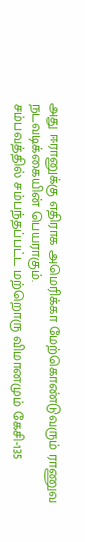அது ஈரானுக்கு எதிராக அமெரிக்கா மேற்கொண்டுவரும் ராணுவ நடவடிக்கையின் பெயராகும்.
சம்பவத்தில் சம்பந்தப்பட்ட மற்றொரு விமானமும் கேசி-135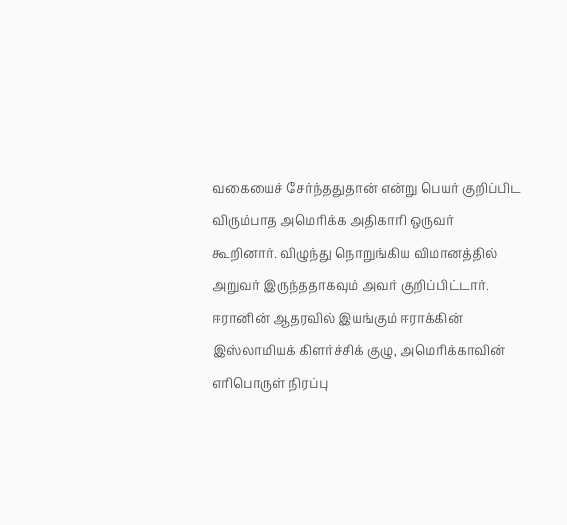வகையைச் சேர்ந்ததுதான் என்று பெயர் குறிப்பிட விரும்பாத அமெரிக்க அதிகாரி ஒருவர் கூறினார். விழுந்து நொறுங்கிய விமானத்தில் அறுவர் இருந்ததாகவும் அவர் குறிப்பிட்டார்.
ஈரானின் ஆதரவில் இயங்கும் ஈராக்கின் இஸ்லாமியக் கிளர்ச்சிக் குழு, அமெரிக்காவின் எரிபொருள் நிரப்பு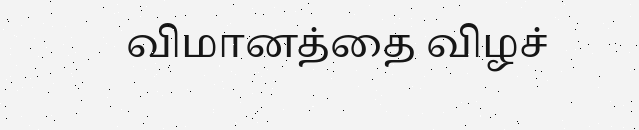விமானத்தை விழச்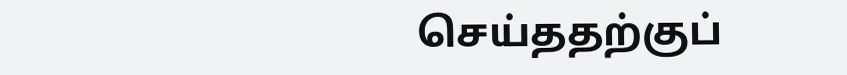செய்ததற்குப்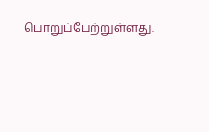பொறுப்பேற்றுள்ளது.